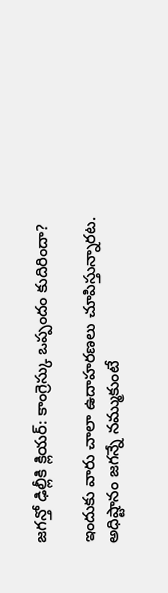జగన్తో ఢిల్లీకి క్లియర్: కాంగ్రెస్కు ఒప్పందం కుదిరిందా?

ఇందుకు వారు చాలా ఉదాహరణలు చూపిస్తున్నారట. అధిష్టానం జగన్నే నమ్ముకుంటే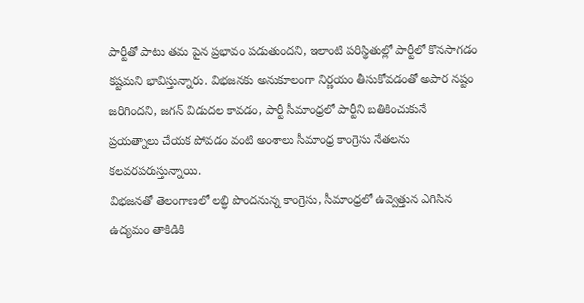పార్టీతో పాటు తమ పైన ప్రభావం పడుతుందని, ఇలాంటి పరిస్థితుల్లో పార్టీలో కొనసాగడం కష్టమని భావిస్తున్నారు. విభజనకు అనుకూలంగా నిర్ణయం తీసుకోవడంతో అపార నష్టం జరిగిందని, జగన్ విడుదల కావడం, పార్టీ సీమాంధ్రలో పార్టీని బతికించుకునే ప్రయత్నాలు చేయక పోవడం వంటి అంశాలు సీమాంధ్ర కాంగ్రెసు నేతలను కలవరపరుస్తున్నాయి.
విభజనతో తెలంగాణలో లబ్ధి పొందనున్న కాంగ్రెసు, సీమాంధ్రలో ఉవ్వెత్తున ఎగిసిన ఉద్యమం తాకిడికి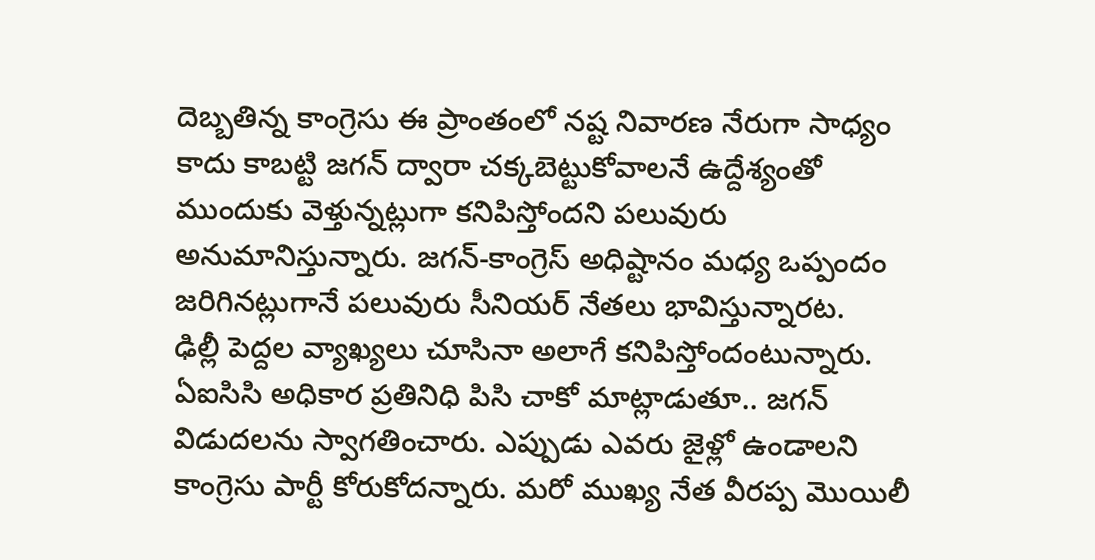దెబ్బతిన్న కాంగ్రెసు ఈ ప్రాంతంలో నష్ట నివారణ నేరుగా సాధ్యం కాదు కాబట్టి జగన్ ద్వారా చక్కబెట్టుకోవాలనే ఉద్దేశ్యంతో ముందుకు వెళ్తున్నట్లుగా కనిపిస్తోందని పలువురు అనుమానిస్తున్నారు. జగన్-కాంగ్రెస్ అధిష్టానం మధ్య ఒప్పందం జరిగినట్లుగానే పలువురు సీనియర్ నేతలు భావిస్తున్నారట.
ఢిల్లీ పెద్దల వ్యాఖ్యలు చూసినా అలాగే కనిపిస్తోందంటున్నారు. ఏఐసిసి అధికార ప్రతినిధి పిసి చాకో మాట్లాడుతూ.. జగన్ విడుదలను స్వాగతించారు. ఎప్పుడు ఎవరు జైళ్లో ఉండాలని కాంగ్రెసు పార్టీ కోరుకోదన్నారు. మరో ముఖ్య నేత వీరప్ప మొయిలీ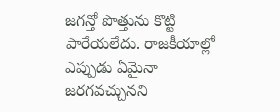జగన్తో పొత్తును కొట్టి పారేయలేదు. రాజకీయాల్లో ఎప్పుడు ఏమైనా జరగవచ్చునని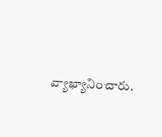వ్యాఖ్యానించారు.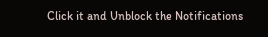Click it and Unblock the Notifications